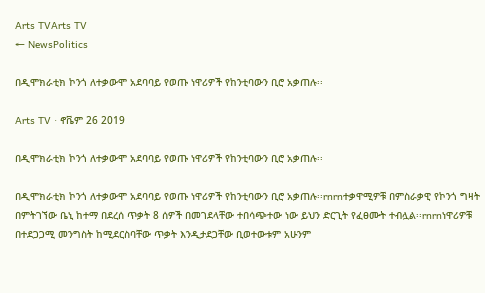Arts TVArts TV
← NewsPolitics

በዲሞክራቲክ ኮንጎ ለተቃውሞ አደባባይ የወጡ ነዋሪዎች የከንቲባውን ቢሮ አቃጠሉ፡፡

Arts TV · ኖቬም 26 2019

በዲሞክራቲክ ኮንጎ ለተቃውሞ አደባባይ የወጡ ነዋሪዎች የከንቲባውን ቢሮ አቃጠሉ፡፡

በዲሞክራቲክ ኮንጎ ለተቃውሞ አደባባይ የወጡ ነዋሪዎች የከንቲባውን ቢሮ አቃጠሉ፡፡rnrnተቃዋሚዎቹ በምስራቃዊ የኮንጎ ግዛት በምትገኘው ቤኒ ከተማ በደረሰ ጥቃት 8 ሰዎች በመገደላቸው ተበሳጭተው ነው ይህን ድርጊት የፈፀሙት ተብሏል፡፡rnrnነዋሪዎቹ በተደጋጋሚ መንግስት ከሚደርስባቸው ጥቃት እንዲታደጋቸው ቢወተውቱም አሁንም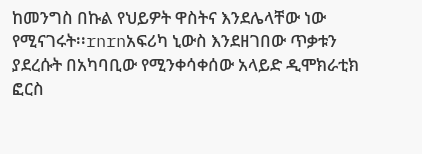ከመንግስ በኩል የህይዎት ዋስትና እንደሌላቸው ነው የሚናገሩት፡፡rnrnአፍሪካ ኒውስ እንደዘገበው ጥቃቱን ያደረሱት በአካባቢው የሚንቀሳቀሰው አላይድ ዲሞክራቲክ ፎርስ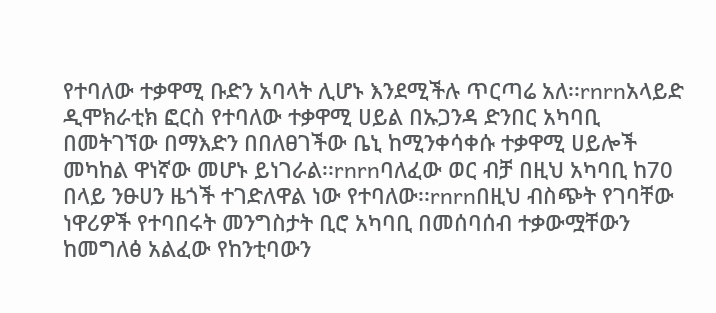የተባለው ተቃዋሚ ቡድን አባላት ሊሆኑ እንደሚችሉ ጥርጣሬ አለ፡፡rnrnአላይድ ዲሞክራቲክ ፎርስ የተባለው ተቃዋሚ ሀይል በኡጋንዳ ድንበር አካባቢ በመትገኘው በማእድን በበለፀገችው ቤኒ ከሚንቀሳቀሱ ተቃዋሚ ሀይሎች መካከል ዋነኛው መሆኑ ይነገራል፡፡rnrnባለፈው ወር ብቻ በዚህ አካባቢ ከ70 በላይ ንፁሀን ዜጎች ተገድለዋል ነው የተባለው፡፡rnrnበዚህ ብስጭት የገባቸው ነዋሪዎች የተባበሩት መንግስታት ቢሮ አካባቢ በመሰባሰብ ተቃውሟቸውን ከመግለፅ አልፈው የከንቲባውን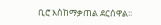ቢሮ እስከማቃጠል ደርሰዋል፡፡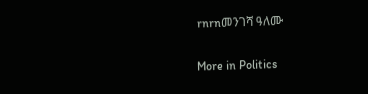rnrnመንገሻ ዓለሙ

More in Politics